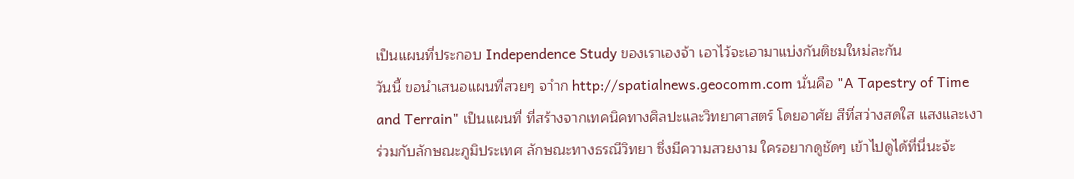เป็นแผนที่ประกอบ Independence Study ของเราเองจ้า เอาไว้จะเอามาแบ่งกันติชมใหม่ละกัน
วันนี้ ขอนำเสนอแผนที่สวยๆ จาำก http://spatialnews.geocomm.com นั่นคือ "A Tapestry of Time and Terrain" เป็นแผนที่ ที่สร้างจากเทคนิคทางศิลปะและวิทยาศาสตร์ โดยอาศัย สีที่สว่างสดใส แสงและเงา ร่วมกับลักษณะภูมิประเทศ ลักษณะทางธรณีวิทยา ซึ่งมีความสวยงาม ใครอยากดูชัดๆ เข้าไปดูได้ที่นี่นะจ้ะ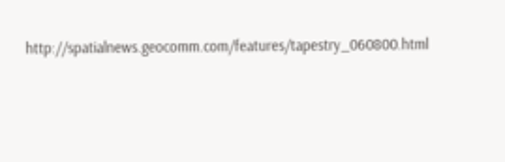http://spatialnews.geocomm.com/features/tapestry_060800.html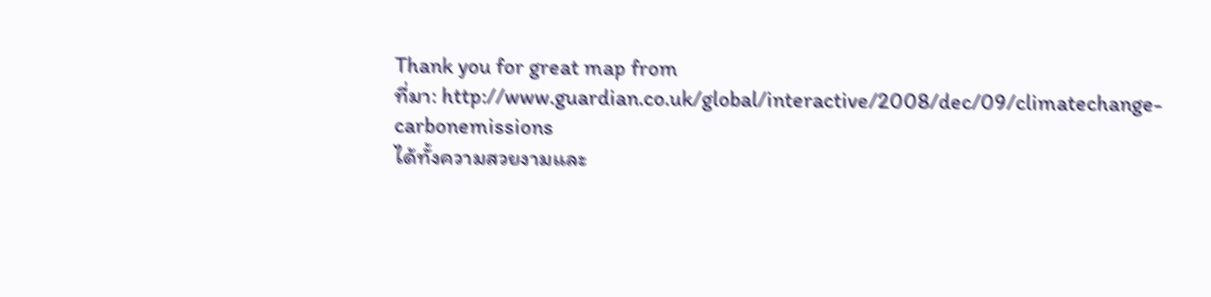Thank you for great map from
ที่มา: http://www.guardian.co.uk/global/interactive/2008/dec/09/climatechange-carbonemissions
ได้ทั้งความสวยงามและ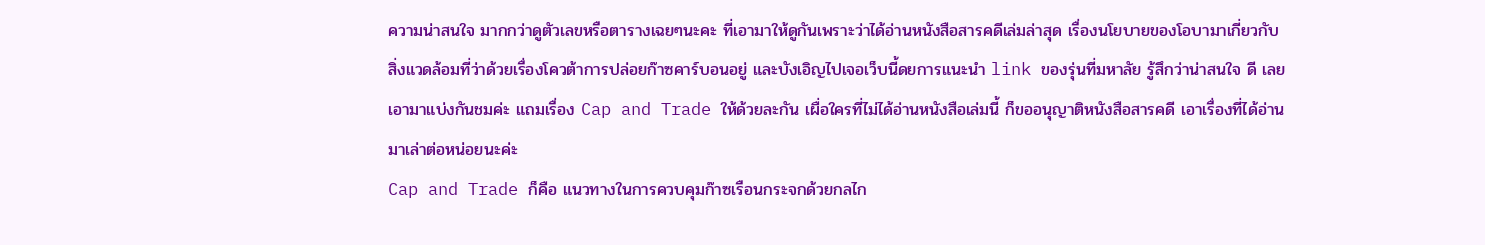ความน่าสนใจ มากกว่าดูตัวเลขหรือตารางเฉยๆนะคะ ที่เอามาให้ดูกันเพราะว่าได้อ่านหนังสือสารคดีเล่มล่าสุด เรื่องนโยบายของโอบามาเกี่ยวกับสิ่งแวดล้อมที่ว่าด้วยเรื่องโควต้าการปล่อยก๊าซคาร์บอนอยู่ และบังเอิญไปเจอเว็บนี้ดยการแนะนำ link ของรุ่นที่มหาลัย รู้สึกว่าน่าสนใจ ดี เลยเอามาแบ่งกันชมค่ะ แถมเรื่อง Cap and Trade ให้ด้วยละกัน เผื่อใครที่ไม่ได้อ่านหนังสือเล่มนี้ ก็ขออนุญาติหนังสือสารคดี เอาเรื่องที่ได้อ่านมาเล่าต่อหน่อยนะค่ะ
Cap and Trade ก็คือ แนวทางในการควบคุมก๊าซเรือนกระจกด้วยกลไก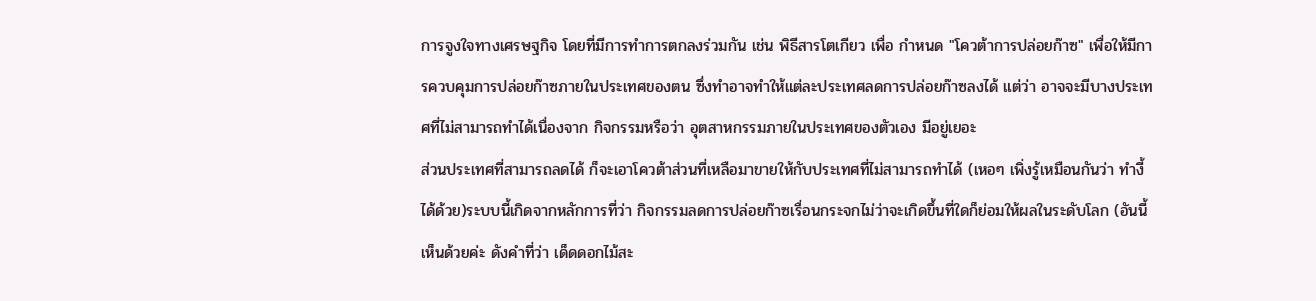การจูงใจทางเศรษฐกิจ โดยที่มีการทำการตกลงร่วมกัน เช่น พิธีสารโตเกียว เพื่อ กำหนด "โควต้าการปล่อยก๊าซ" เพื่อให้มีการควบคุมการปล่อยก๊าซภายในประเทศของตน ซึ่งทำอาจทำให้แต่ละประเทศลดการปล่อยก๊าซลงได้ แต่ว่า อาจจะมีบางประเทศที่ไม่สามารถทำได้เนื่องจาก กิจกรรมหรือว่า อุตสาหกรรมภายในประเทศของตัวเอง มีอยู่เยอะ
ส่วนประเทศที่สามารถลดได้ ก็จะเอาโควต้าส่วนที่เหลือมาขายให้กับประเทศที่ไม่สามารถทำได้ (เหอๆ เพิ่งรู้เหมือนกันว่า ทำงี้ได้ด้วย)ระบบนี้เกิดจากหลักการที่ว่า กิจกรรมลดการปล่อยก๊าซเรื่อนกระจกไม่ว่าจะเกิดขึ้นที่ใดก็ย่อมให้ผลในระดับโลก (อันนี้เห็นด้วยค่ะ ดังคำที่ว่า เด็ดดอกไม้สะ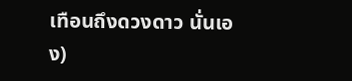เทือนถึงดวงดาว นั่นเอง)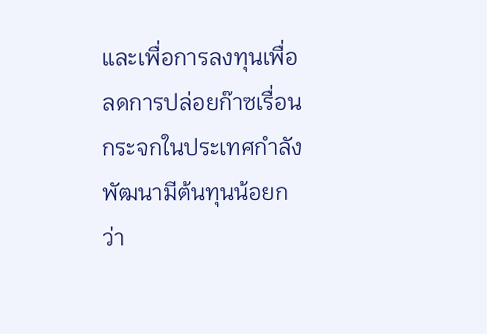และเพื่อการลงทุนเพื่อลดการปล่อยก๊าซเรื่อนกระจกในประเทศกำลังพัฒนามีต้นทุนน้อยกว่า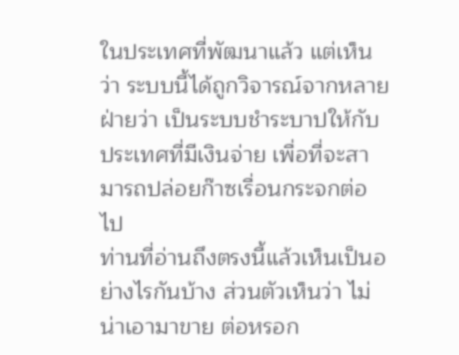ในประเทศที่พัฒนาแล้ว แต่เห็นว่า ระบบนี้ได้ถูกวิจารณ์จากหลายฝ่ายว่า เป็นระบบชำระบาปให้กับประเทศที่มีเงินจ่าย เพื่อที่จะสามารถปล่อยก๊าซเรื่อนกระจกต่อไป
ท่านที่อ่านถึงตรงนี้แล้วเห็นเป็นอย่างไรกันบ้าง ส่วนตัวเห็นว่า ไม่น่าเอามาขาย ต่อหรอก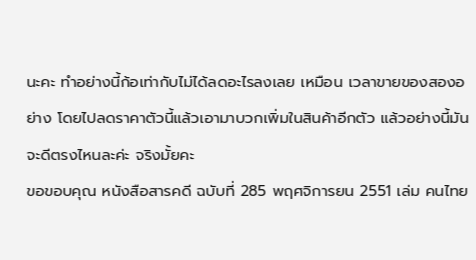นะคะ ทำอย่างนี้ก้อเท่ากับไม่ได้ลดอะไรลงเลย เหมือน เวลาขายของสองอย่าง โดยไปลดราคาตัวนี้แล้วเอามาบวกเพิ่มในสินค้าอีกตัว แล้วอย่างนี้มัน จะดีตรงไหนละค่ะ จริงมั้ยคะ
ขอขอบคุณ หนังสือสารคดี ฉบับที่ 285 พฤศจิการยน 2551 เล่ม คนไทย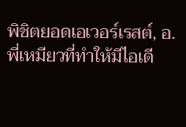พิชิตยอดเอเวอร์เรสต์, อ.พี่เหมียวที่ทำให้มีไอเดี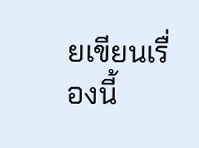ยเขียนเรื่องนี้